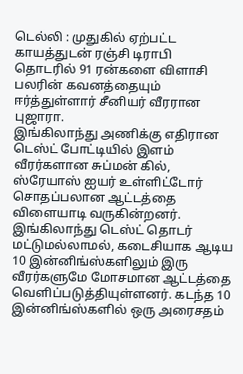டெல்லி : முதுகில் ஏற்பட்ட காயத்துடன் ரஞ்சி டிராபி தொடரில் 91 ரன்களை விளாசி பலரின் கவனத்தையும் ஈர்த்துள்ளார் சீனியர் வீரரான புஜாரா.
இங்கிலாந்து அணிக்கு எதிரான டெஸ்ட் போட்டியில் இளம் வீரர்களான சுப்மன் கில், ஸ்ரேயாஸ் ஐயர் உள்ளிட்டோர் சொதப்பலான ஆட்டத்தை விளையாடி வருகின்றனர். இங்கிலாந்து டெஸ்ட் தொடர் மட்டுமல்லாமல், கடைசியாக ஆடிய 10 இன்னிங்ஸ்களிலும் இரு வீரர்களுமே மோசமான ஆட்டத்தை வெளிப்படுத்தியுள்ளனர். கடந்த 10 இன்னிங்ஸ்களில் ஒரு அரைசதம்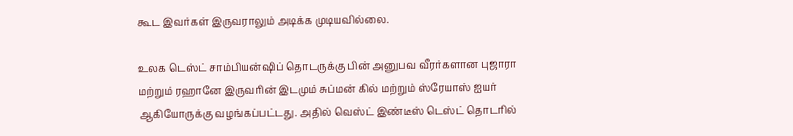கூட இவர்கள் இருவராலும் அடிக்க முடியவில்லை.

உலக டெஸ்ட் சாம்பியன்ஷிப் தொடருக்கு பின் அனுபவ வீரர்களான புஜாரா மற்றும் ரஹானே இருவரின் இடமும் சுப்மன் கில் மற்றும் ஸ்ரேயாஸ் ஐயர் ஆகியோருக்கு வழங்கப்பட்டது. அதில் வெஸ்ட் இண்டீஸ் டெஸ்ட் தொடரில்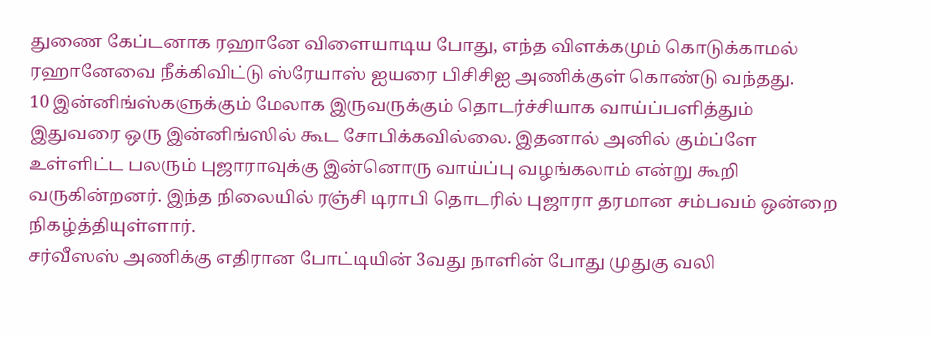துணை கேப்டனாக ரஹானே விளையாடிய போது, எந்த விளக்கமும் கொடுக்காமல் ரஹானேவை நீக்கிவிட்டு ஸ்ரேயாஸ் ஐயரை பிசிசிஐ அணிக்குள் கொண்டு வந்தது.
10 இன்னிங்ஸ்களுக்கும் மேலாக இருவருக்கும் தொடர்ச்சியாக வாய்ப்பளித்தும் இதுவரை ஒரு இன்னிங்ஸில் கூட சோபிக்கவில்லை. இதனால் அனில் கும்ப்ளே உள்ளிட்ட பலரும் புஜாராவுக்கு இன்னொரு வாய்ப்பு வழங்கலாம் என்று கூறி வருகின்றனர். இந்த நிலையில் ரஞ்சி டிராபி தொடரில் புஜாரா தரமான சம்பவம் ஒன்றை நிகழ்த்தியுள்ளார்.
சர்வீஸஸ் அணிக்கு எதிரான போட்டியின் 3வது நாளின் போது முதுகு வலி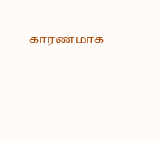காரணமாக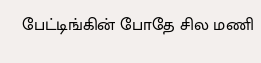பேட்டிங்கின் போதே சில மணி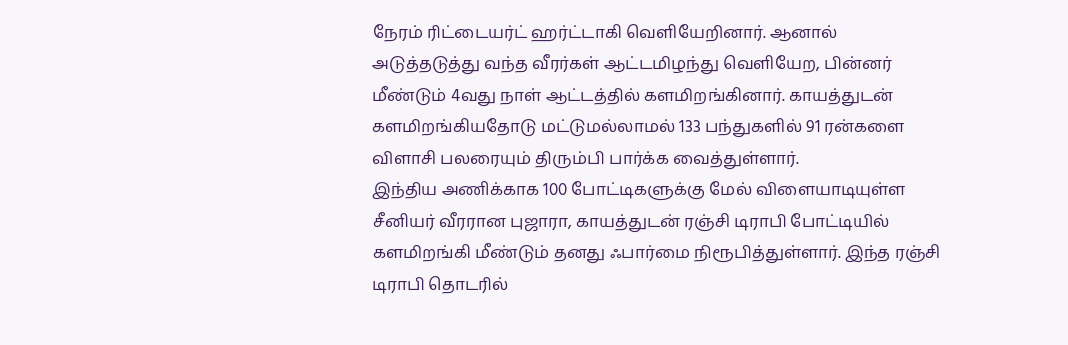நேரம் ரிட்டையர்ட் ஹர்ட்டாகி வெளியேறினார். ஆனால் அடுத்தடுத்து வந்த வீரர்கள் ஆட்டமிழந்து வெளியேற, பின்னர் மீண்டும் 4வது நாள் ஆட்டத்தில் களமிறங்கினார். காயத்துடன் களமிறங்கியதோடு மட்டுமல்லாமல் 133 பந்துகளில் 91 ரன்களை விளாசி பலரையும் திரும்பி பார்க்க வைத்துள்ளார்.
இந்திய அணிக்காக 100 போட்டிகளுக்கு மேல் விளையாடியுள்ள சீனியர் வீரரான புஜாரா, காயத்துடன் ரஞ்சி டிராபி போட்டியில் களமிறங்கி மீண்டும் தனது ஃபார்மை நிரூபித்துள்ளார். இந்த ரஞ்சி டிராபி தொடரில்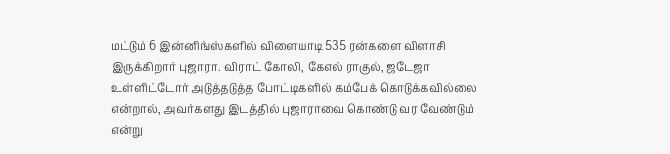மட்டும் 6 இன்னிங்ஸ்களில் விளையாடி 535 ரன்களை விளாசி இருக்கிறார் புஜாரா. விராட் கோலி, கேஎல் ராகுல், ஜடேஜா உள்ளிட்டோர் அடுத்தடுத்த போட்டிகளில் கம்பேக் கொடுக்கவில்லை என்றால், அவர்களது இடத்தில் புஜாராவை கொண்டு வர வேண்டும் என்று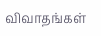விவாதங்கள்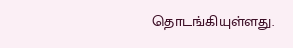தொடங்கியுள்ளது.